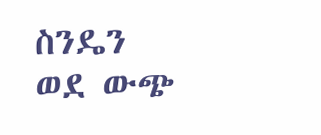ስንዴን ወደ ውጭ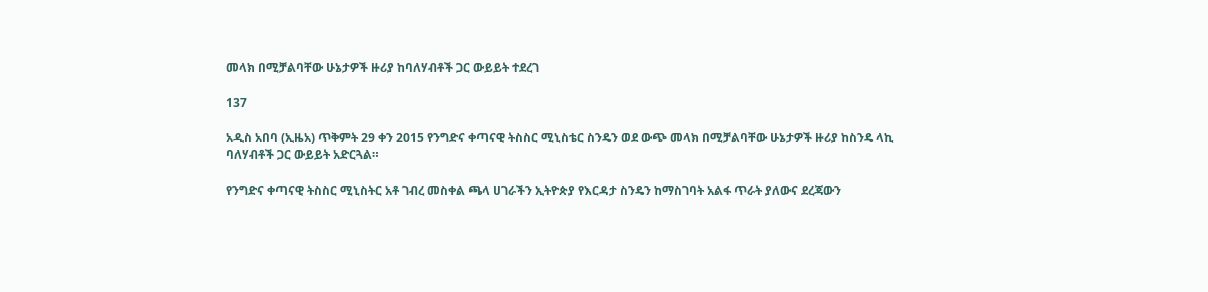መላክ በሚቻልባቸው ሁኔታዎች ዙሪያ ከባለሃብቶች ጋር ውይይት ተደረገ

137

አዲስ አበባ (ኢዜአ) ጥቅምት 29 ቀን 2015 የንግድና ቀጣናዊ ትስስር ሚኒስቴር ስንዴን ወደ ውጭ መላክ በሚቻልባቸው ሁኔታዎች ዙሪያ ከስንዴ ላኪ ባለሃብቶች ጋር ውይይት አድርጓል።

የንግድና ቀጣናዊ ትስስር ሚኒስትር አቶ ገብረ መስቀል ጫላ ሀገራችን ኢትዮጵያ የእርዳታ ስንዴን ከማስገባት አልፋ ጥራት ያለውና ደረጃውን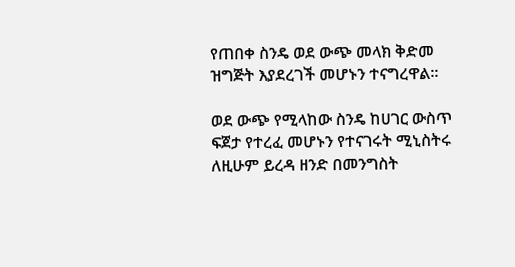የጠበቀ ስንዴ ወደ ውጭ መላክ ቅድመ ዝግጅት እያደረገች መሆኑን ተናግረዋል፡፡

ወደ ውጭ የሚላከው ስንዴ ከሀገር ውስጥ ፍጀታ የተረፈ መሆኑን የተናገሩት ሚኒስትሩ ለዚሁም ይረዳ ዘንድ በመንግስት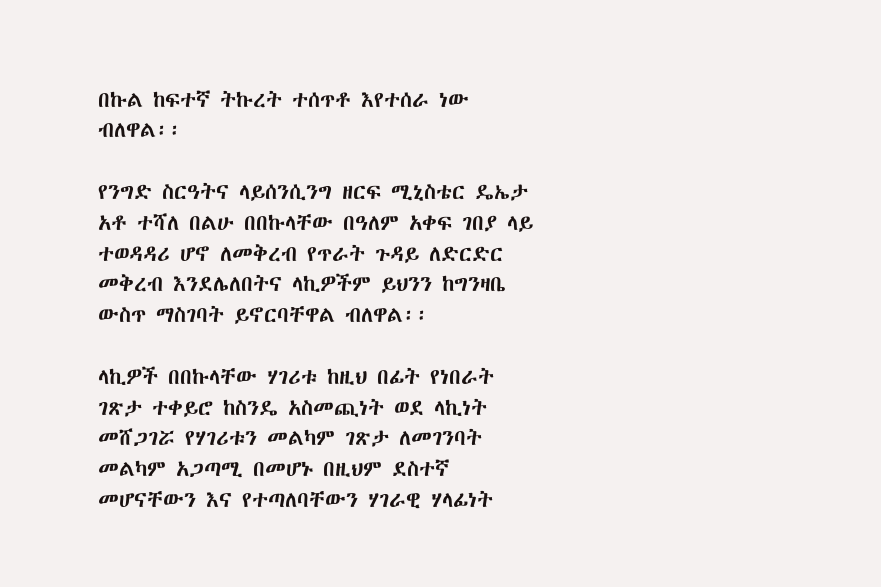በኩል ከፍተኛ ትኩረት ተሰጥቶ እየተሰራ ነው ብለዋል፡፡

የንግድ ስርዓትና ላይሰንሲንግ ዘርፍ ሚኒስቴር ዴኤታ አቶ ተሻለ በልሁ በበኩላቸው በዓለም አቀፍ ገበያ ላይ ተወዳዳሪ ሆኖ ለመቅረብ የጥራት ጉዳይ ለድርድር መቅረብ እንደሌለበትና ላኪዎችም ይህንን ከግንዛቤ ውስጥ ማስገባት ይኖርባቸዋል ብለዋል፡፡

ላኪዎች በበኩላቸው ሃገሪቱ ከዚህ በፊት የነበራት ገጽታ ተቀይሮ ከስንዴ አስመጪነት ወደ ላኪነት መሸጋገሯ የሃገሪቱን መልካም ገጽታ ለመገንባት መልካም አጋጣሚ በመሆኑ በዚህም ደስተኛ መሆናቸውን እና የተጣለባቸውን ሃገራዊ ሃላፊነት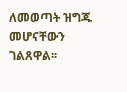ለመወጣት ዝግጁ መሆናቸውን ገልጸዋል፡፡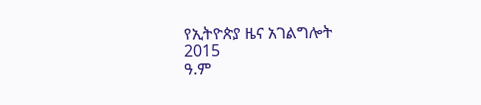የኢትዮጵያ ዜና አገልግሎት
2015
ዓ.ም